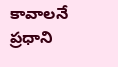కావాలనే ప్రధాని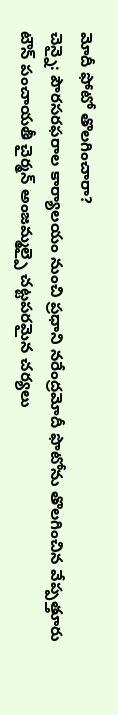మోదీ ఫోటో తొలగించారా?
చెన్నై: పౌరసరఫరాల కార్యాలయం నుంచి ప్రధాని నరేంద్రమోదీ ఫొటోను తొలగించిన వేప్పత్తూరు టౌన్ పంచాయతీ చైర్మన్ అంజమ్మల్పై చట్టపరమైన చర్యలు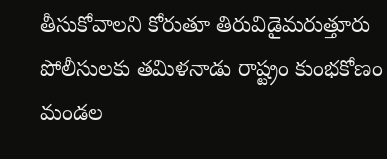తీసుకోవాలని కోరుతూ తిరువిడైమరుత్తూరు పోలీసులకు తమిళనాడు రాష్ట్రం కుంభకోణం మండల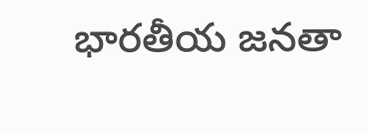భారతీయ జనతా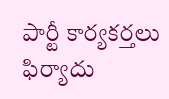పార్టీ కార్యకర్తలు ఫిర్యాదు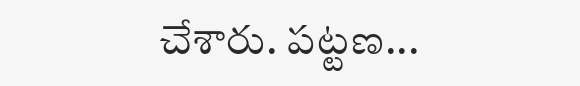చేశారు. పట్టణ...